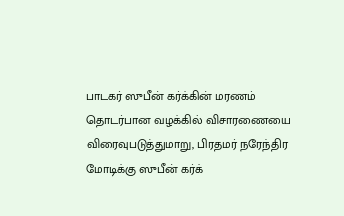பாடகர் ஸுபீன் கர்க்கின் மரணம் தொடர்பான வழக்கில் விசாரணையை விரைவுபடுத்துமாறு, பிரதமர் நரேந்திர மோடிக்கு ஸுபீன் கர்க்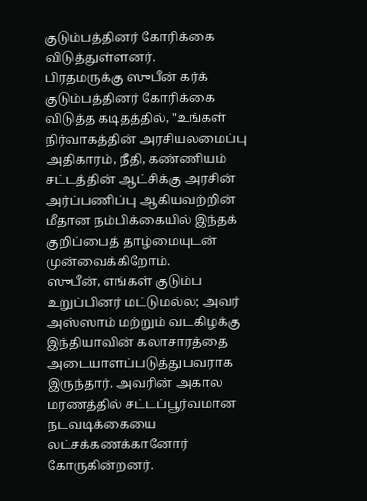குடும்பத்தினர் கோரிக்கை விடுத்துள்ளனர்.
பிரதமருக்கு ஸுபீன் கர்க் குடும்பத்தினர் கோரிக்கை விடுத்த கடிதத்தில், "உங்கள் நிர்வாகத்தின் அரசியலமைப்பு அதிகாரம், நீதி, கண்ணியம் சட்டத்தின் ஆட்சிக்கு அரசின் அர்ப்பணிப்பு ஆகியவற்றின் மீதான நம்பிக்கையில் இந்தக் குறிப்பைத் தாழ்மையுடன் முன்வைக்கிறோம்.
ஸுபீன், எங்கள் குடும்ப உறுப்பினர் மட்டுமல்ல; அவர் அஸ்ஸாம் மற்றும் வடகிழக்கு இந்தியாவின் கலாசாரத்தை அடையாளப்படுத்துபவராக இருந்தார். அவரின் அகால மரணத்தில் சட்டப்பூர்வமான நடவடிக்கையை லட்சக்கணக்கானோர் கோருகின்றனர்.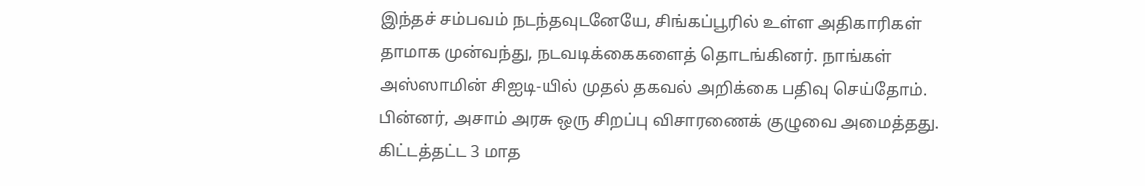இந்தச் சம்பவம் நடந்தவுடனேயே, சிங்கப்பூரில் உள்ள அதிகாரிகள் தாமாக முன்வந்து, நடவடிக்கைகளைத் தொடங்கினர். நாங்கள் அஸ்ஸாமின் சிஐடி-யில் முதல் தகவல் அறிக்கை பதிவு செய்தோம். பின்னர், அசாம் அரசு ஒரு சிறப்பு விசாரணைக் குழுவை அமைத்தது.
கிட்டத்தட்ட 3 மாத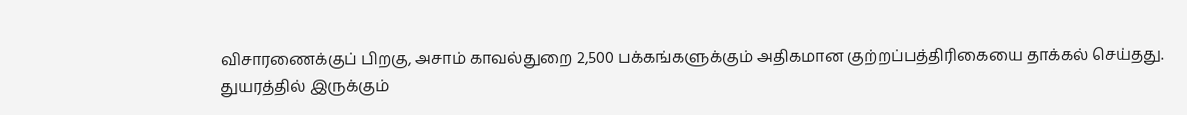விசாரணைக்குப் பிறகு, அசாம் காவல்துறை 2,500 பக்கங்களுக்கும் அதிகமான குற்றப்பத்திரிகையை தாக்கல் செய்தது.
துயரத்தில் இருக்கும்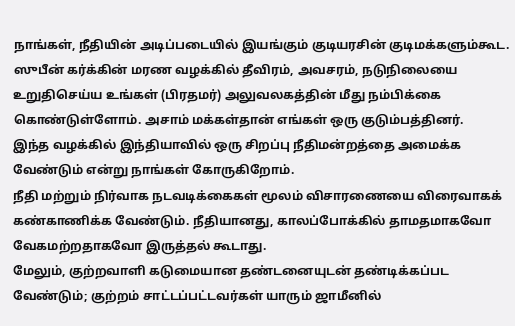நாங்கள், நீதியின் அடிப்படையில் இயங்கும் குடியரசின் குடிமக்களும்கூட. ஸுபீன் கர்க்கின் மரண வழக்கில் தீவிரம், அவசரம், நடுநிலையை உறுதிசெய்ய உங்கள் (பிரதமர்) அலுவலகத்தின் மீது நம்பிக்கை கொண்டுள்ளோம். அசாம் மக்கள்தான் எங்கள் ஒரு குடும்பத்தினர்.
இந்த வழக்கில் இந்தியாவில் ஒரு சிறப்பு நீதிமன்றத்தை அமைக்க வேண்டும் என்று நாங்கள் கோருகிறோம்.
நீதி மற்றும் நிர்வாக நடவடிக்கைகள் மூலம் விசாரணையை விரைவாகக் கண்காணிக்க வேண்டும். நீதியானது, காலப்போக்கில் தாமதமாகவோ வேகமற்றதாகவோ இருத்தல் கூடாது.
மேலும், குற்றவாளி கடுமையான தண்டனையுடன் தண்டிக்கப்பட வேண்டும்; குற்றம் சாட்டப்பட்டவர்கள் யாரும் ஜாமீனில்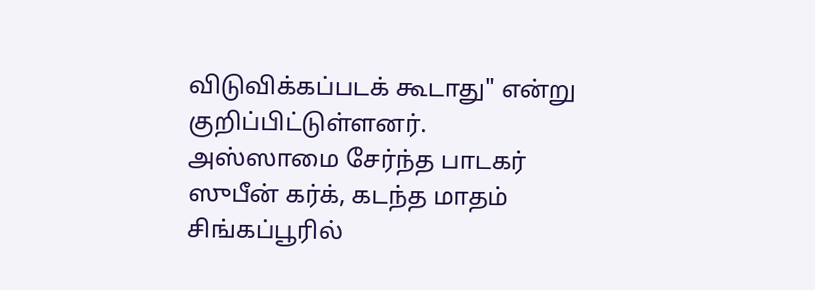விடுவிக்கப்படக் கூடாது" என்று குறிப்பிட்டுள்ளனர்.
அஸ்ஸாமை சேர்ந்த பாடகர் ஸுபீன் கர்க், கடந்த மாதம் சிங்கப்பூரில்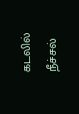கடலில் நீச்சல்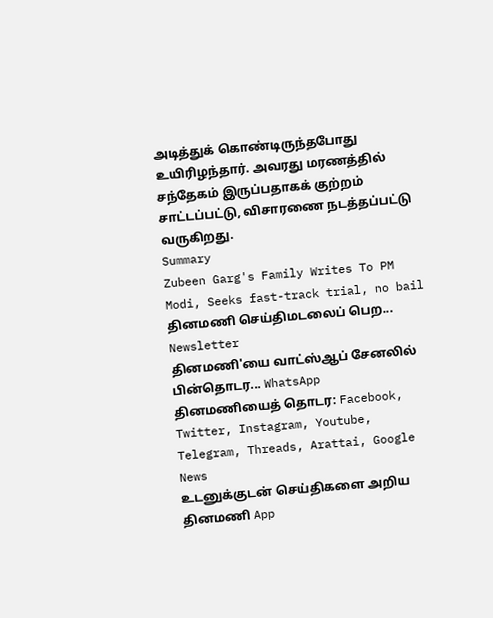அடித்துக் கொண்டிருந்தபோது உயிரிழந்தார். அவரது மரணத்தில் சந்தேகம் இருப்பதாகக் குற்றம் சாட்டப்பட்டு, விசாரணை நடத்தப்பட்டு வருகிறது.
Summary
Zubeen Garg's Family Writes To PM Modi, Seeks fast-track trial, no bail
தினமணி செய்திமடலைப் பெற... Newsletter
தினமணி'யை வாட்ஸ்ஆப் சேனலில் பின்தொடர... WhatsApp
தினமணியைத் தொடர: Facebook, Twitter, Instagram, Youtube, Telegram, Threads, Arattai, Google News
உடனுக்குடன் செய்திகளை அறிய தினமணி App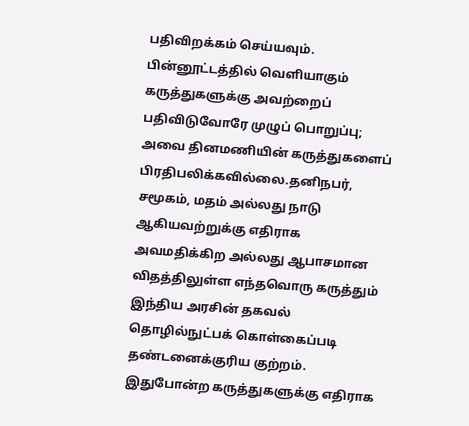பதிவிறக்கம் செய்யவும்.
பின்னூட்டத்தில் வெளியாகும் கருத்துகளுக்கு அவற்றைப் பதிவிடுவோரே முழுப் பொறுப்பு; அவை தினமணியின் கருத்துகளைப் பிரதிபலிக்கவில்லை.தனிநபர், சமூகம், மதம் அல்லது நாடு ஆகியவற்றுக்கு எதிராக அவமதிக்கிற அல்லது ஆபாசமான விதத்திலுள்ள எந்தவொரு கருத்தும் இந்திய அரசின் தகவல் தொழில்நுட்பக் கொள்கைப்படி தண்டனைக்குரிய குற்றம். இதுபோன்ற கருத்துகளுக்கு எதிராக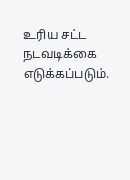உரிய சட்ட நடவடிக்கை எடுக்கப்படும்.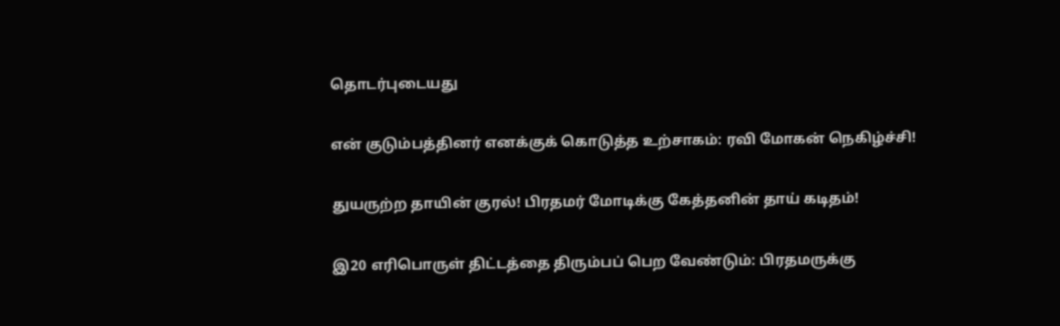தொடர்புடையது

என் குடும்பத்தினர் எனக்குக் கொடுத்த உற்சாகம்: ரவி மோகன் நெகிழ்ச்சி!

துயருற்ற தாயின் குரல்! பிரதமர் மோடிக்கு கேத்தனின் தாய் கடிதம்!

இ20 எரிபொருள் திட்டத்தை திரும்பப் பெற வேண்டும்: பிரதமருக்கு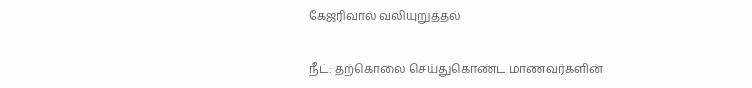கேஜரிவால் வலியுறுத்தல்

நீட்: தற்கொலை செய்துகொண்ட மாணவர்களின்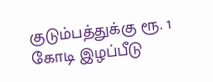குடும்பத்துக்கு ரூ. 1 கோடி இழப்பீடு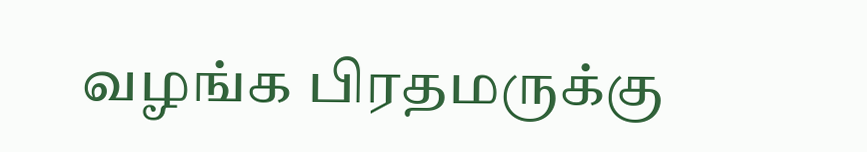வழங்க பிரதமருக்கு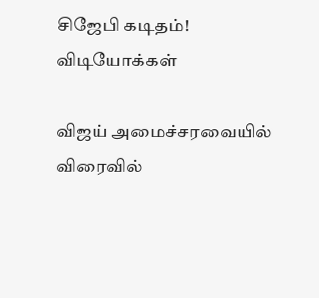சிஜேபி கடிதம்!
விடியோக்கள்

விஜய் அமைச்சரவையில் விரைவில்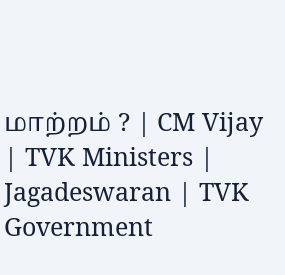மாற்றம் ? | CM Vijay | TVK Ministers | Jagadeswaran | TVK Government